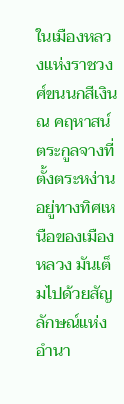ในเมืองหลวงแห่งราชวงศ์ขนนกสีเงิน ณ คฤหาสน์ตระกูลจางที่ตั้งตระหง่านอยู่ทางทิศเหนือของเมืองหลวง มันเต็มไปด้วยสัญลักษณ์แห่งอำนา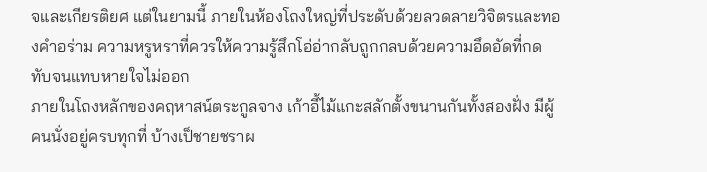จและเกียรติยศ แต่ในยามนี้ ภายในห้องโถงใหญ่ที่ประดับด้วยลวดลายวิจิตรและทองคำอร่าม ความหรูหราที่ควรให้ความรู้สึกโอ่อ่ากลับถูกกลบด้วยความอึดอัดที่กดทับจนแทบหายใจไม่ออก
ภายในโถงหลักของคฤหาสน์ตระกูลจาง เก้าอี้ไม้แกะสลักตั้งขนานกันทั้งสองฝั่ง มีผู้คนนั่งอยู่ครบทุกที่ บ้างเป็ชายชราผ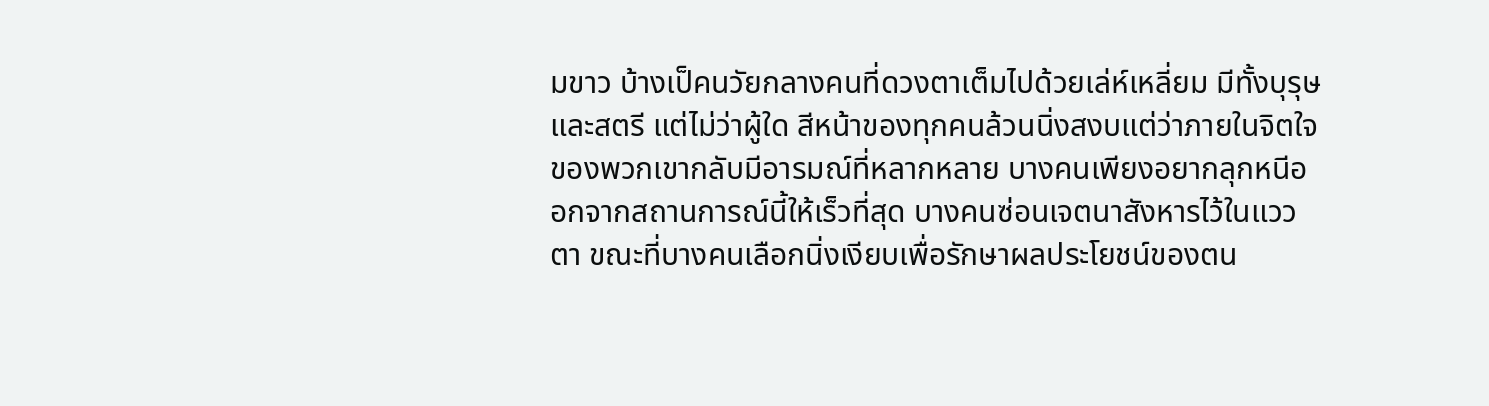มขาว บ้างเป็คนวัยกลางคนที่ดวงตาเต็มไปด้วยเล่ห์เหลี่ยม มีทั้งบุรุษและสตรี แต่ไม่ว่าผู้ใด สีหน้าของทุกคนล้วนนิ่งสงบแต่ว่าภายในจิตใจของพวกเขากลับมีอารมณ์ที่หลากหลาย บางคนเพียงอยากลุกหนีออกจากสถานการณ์นี้ให้เร็วที่สุด บางคนซ่อนเจตนาสังหารไว้ในแววตา ขณะที่บางคนเลือกนิ่งเงียบเพื่อรักษาผลประโยชน์ของตน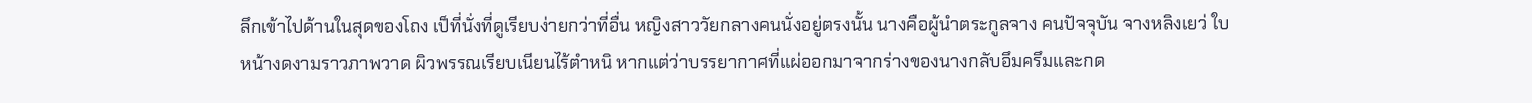ลึกเข้าไปด้านในสุดของโถง เป็ที่นั่งที่ดูเรียบง่ายกว่าที่อื่น หญิงสาววัยกลางคนนั่งอยู่ตรงนั้น นางคือผู้นำตระกูลจาง คนปัจจุบัน จางหลิงเยว่ ใบหน้างดงามราวภาพวาด ผิวพรรณเรียบเนียนไร้ตำหนิ หากแต่ว่าบรรยากาศที่แผ่ออกมาจากร่างของนางกลับอึมครึมและกด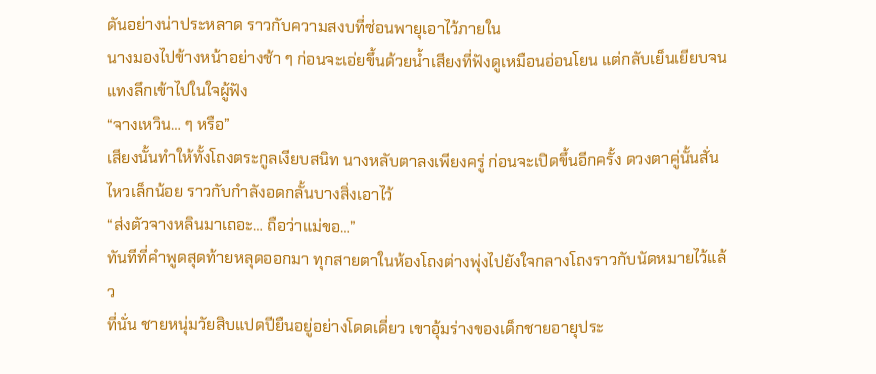ดันอย่างน่าประหลาด ราวกับความสงบที่ซ่อนพายุเอาไว้ภายใน
นางมองไปข้างหน้าอย่างช้า ๆ ก่อนจะเอ่ยขึ้นด้วยน้ำเสียงที่ฟังดูเหมือนอ่อนโยน แต่กลับเย็นเยียบจนแทงลึกเข้าไปในใจผู้ฟัง
“จางเหวิน… ๆ หรือ”
เสียงนั้นทำให้ทั้งโถงตระกูลเงียบสนิท นางหลับตาลงเพียงครู่ ก่อนจะเปิดขึ้นอีกครั้ง ดวงตาคู่นั้นสั่นไหวเล็กน้อย ราวกับกำลังอดกลั้นบางสิ่งเอาไว้
“ส่งตัวจางหลินมาเถอะ… ถือว่าแม่ขอ…”
ทันทีที่คำพูดสุดท้ายหลุดออกมา ทุกสายตาในห้องโถงต่างพุ่งไปยังใจกลางโถงราวกับนัดหมายไว้แล้ว
ที่นั่น ชายหนุ่มวัยสิบแปดปียืนอยู่อย่างโดดเดี่ยว เขาอุ้มร่างของเด็กชายอายุประ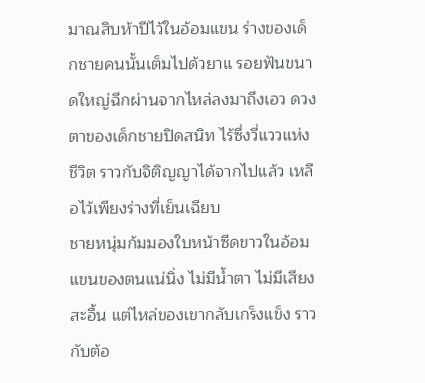มาณสิบห้าปีไว้ในอ้อมแขน ร่างของเด็กชายคนนั้นเต็มไปด้วยาแ รอยฟันขนาดใหญ่ฉีกผ่านจากไหล่ลงมาถึงเอว ดวงตาของเด็กชายปิดสนิท ไร้ซึ่งวี่แววแห่งชีวิต ราวกับจิติญญาได้จากไปแล้ว เหลือไว้เพียงร่างที่เย็นเฉียบ
ชายหนุ่มก้มมองใบหน้าซีดขาวในอ้อมแขนของตนแน่นิ่ง ไม่มีน้ำตา ไม่มีเสียงสะอื้น แต่ไหล่ของเขากลับเกร็งแข็ง ราวกับต้อ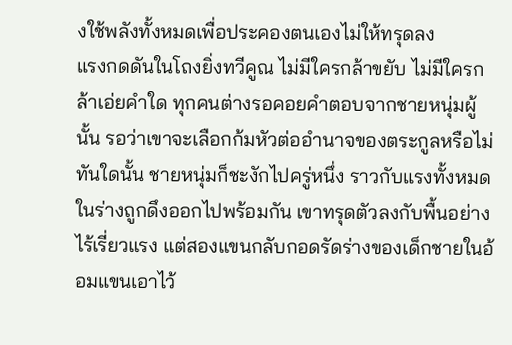งใช้พลังทั้งหมดเพื่อประคองตนเองไม่ให้ทรุดลง
แรงกดดันในโถงยิ่งทวีคูณ ไม่มีใครกล้าขยับ ไม่มีใครกล้าเอ่ยคำใด ทุกคนต่างรอคอยคำตอบจากชายหนุ่มผู้นั้น รอว่าเขาจะเลือกก้มหัวต่ออำนาจของตระกูลหรือไม่
ทันใดนั้น ชายหนุ่มก็ชะงักไปครู่หนึ่ง ราวกับแรงทั้งหมดในร่างถูกดึงออกไปพร้อมกัน เขาทรุดตัวลงกับพื้นอย่างไร้เรี่ยวแรง แต่สองแขนกลับกอดรัดร่างของเด็กชายในอ้อมแขนเอาไว้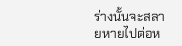ร่างนั้นจะสลายหายไปต่อห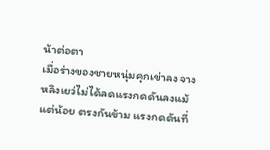น้าต่อตา
เมื่อร่างของชายหนุ่มคุกเข่าลง จางหลิงเยว่ไม่ได้ลดแรงกดดันลงแม้แต่น้อย ตรงกันข้าม แรงกดดันที่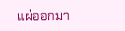แผ่ออกมา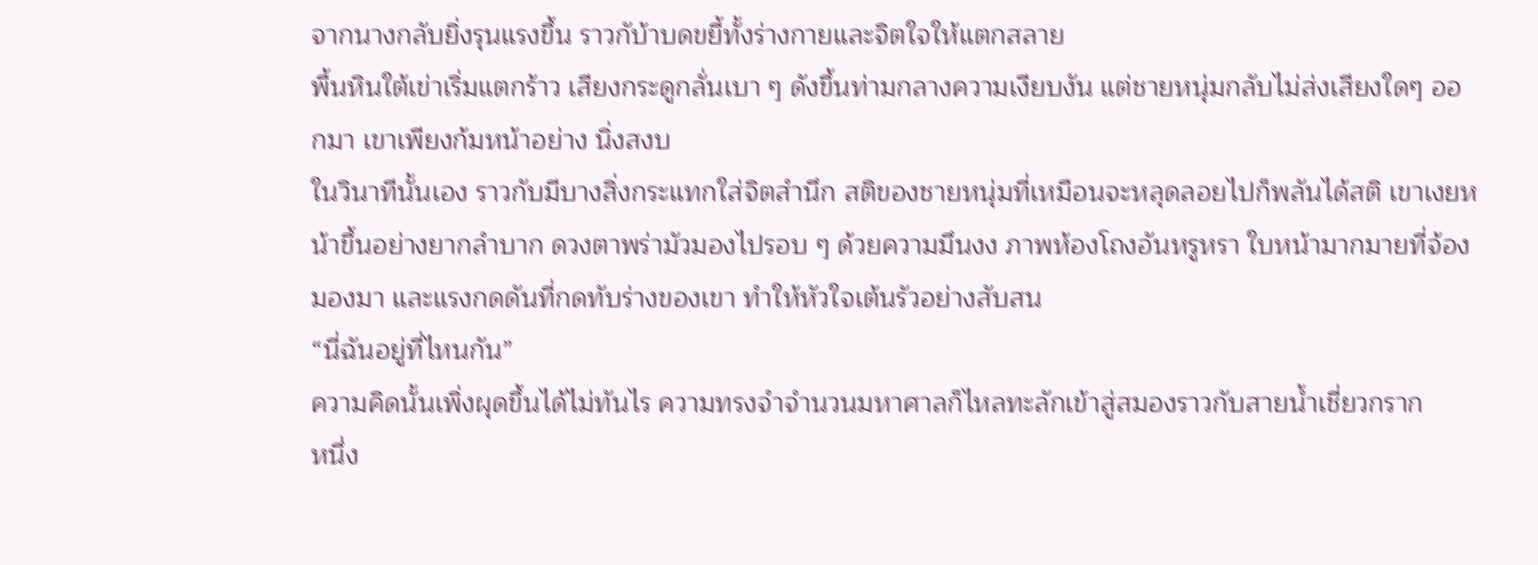จากนางกลับยิ่งรุนแรงขึ้น ราวกับ้าบดขยี้ทั้งร่างกายและจิตใจให้แตกสลาย
พื้นหินใต้เข่าเริ่มแตกร้าว เสียงกระดูกลั่นเบา ๆ ดังขึ้นท่ามกลางความเงียบงัน แต่ชายหนุ่มกลับไม่ส่งเสียงใดๆ ออกมา เขาเพียงก้มหน้าอย่าง นิ่งสงบ
ในวินาทีนั้นเอง ราวกับมีบางสิ่งกระแทกใส่จิตสำนึก สติของชายหนุ่มที่เหมือนจะหลุดลอยไปก็พลันได้สติ เขาเงยหน้าขึ้นอย่างยากลำบาก ดวงตาพร่ามัวมองไปรอบ ๆ ด้วยความมึนงง ภาพห้องโถงอันหรูหรา ใบหน้ามากมายที่จ้องมองมา และแรงกดดันที่กดทับร่างของเขา ทำให้หัวใจเต้นรัวอย่างสับสน
“นี่ฉันอยู่ที่ไหนกัน”
ความคิดนั้นเพิ่งผุดขึ้นได้ไม่ทันไร ความทรงจำจำนวนมหาศาลก็ไหลทะลักเข้าสู่สมองราวกับสายน้ำเชี่ยวกราก
หนึ่ง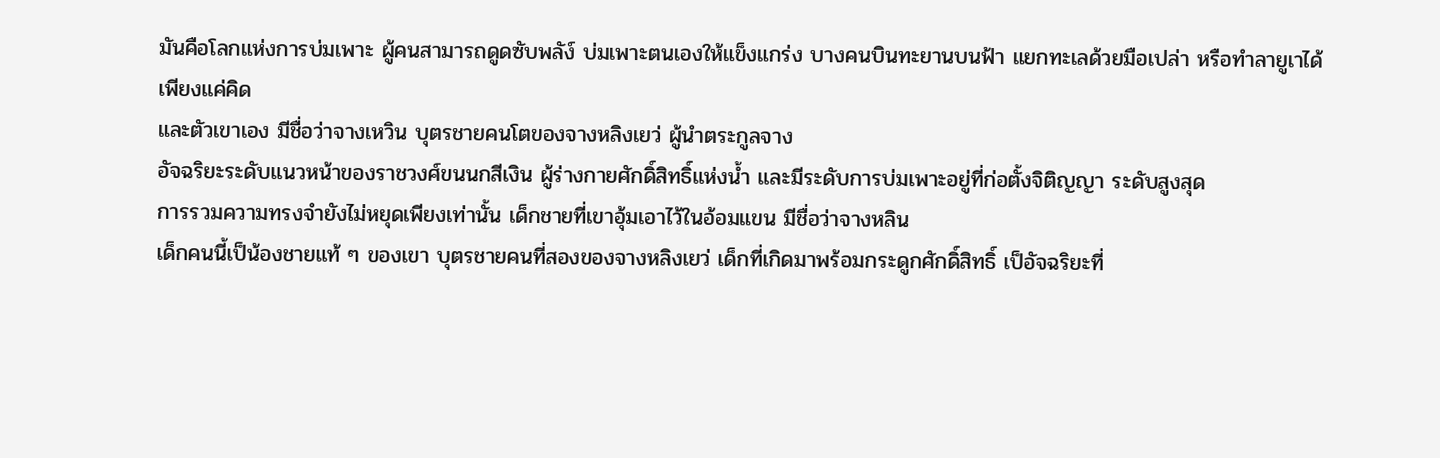มันคือโลกแห่งการบ่มเพาะ ผู้คนสามารถดูดซับพลัง์ บ่มเพาะตนเองให้แข็งแกร่ง บางคนบินทะยานบนฟ้า แยกทะเลด้วยมือเปล่า หรือทำลายูเาได้เพียงแค่คิด
และตัวเขาเอง มีชื่อว่าจางเหวิน บุตรชายคนโตของจางหลิงเยว่ ผู้นำตระกูลจาง
อัจฉริยะระดับแนวหน้าของราชวงศ์ขนนกสีเงิน ผู้ร่างกายศักดิ์สิทธิ์แห่งน้ำ และมีระดับการบ่มเพาะอยู่ที่ก่อตั้งจิติญญา ระดับสูงสุด
การรวมความทรงจำยังไม่หยุดเพียงเท่านั้น เด็กชายที่เขาอุ้มเอาไว้ในอ้อมแขน มีชื่อว่าจางหลิน
เด็กคนนี้เป็น้องชายแท้ ๆ ของเขา บุตรชายคนที่สองของจางหลิงเยว่ เด็กที่เกิดมาพร้อมกระดูกศักดิ์สิทธิ์ เป็อัจฉริยะที่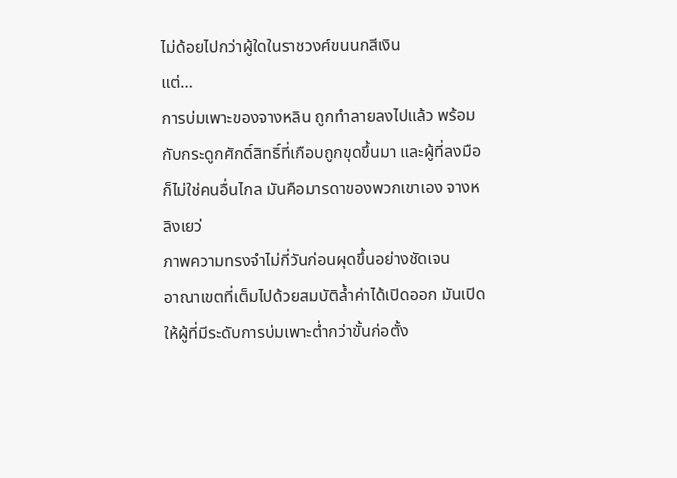ไม่ด้อยไปกว่าผู้ใดในราชวงศ์ขนนกสีเงิน
แต่…
การบ่มเพาะของจางหลิน ถูกทำลายลงไปแล้ว พร้อมกับกระดูกศักดิ์สิทธิ์ที่เกือบถูกขุดขึ้นมา และผู้ที่ลงมือ ก็ไม่ใช่คนอื่นไกล มันคือมารดาของพวกเขาเอง จางหลิงเยว่
ภาพความทรงจำไม่กี่วันก่อนผุดขึ้นอย่างชัดเจน
อาณาเขตที่เต็มไปด้วยสมบัติล้ำค่าได้เปิดออก มันเปิดให้ผู้ที่มีระดับการบ่มเพาะต่ำกว่าขั้นก่อตั้ง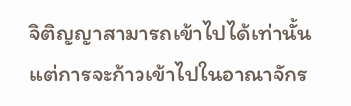จิติญญาสามารถเข้าไปได้เท่านั้น แต่การจะก้าวเข้าไปในอาณาจักร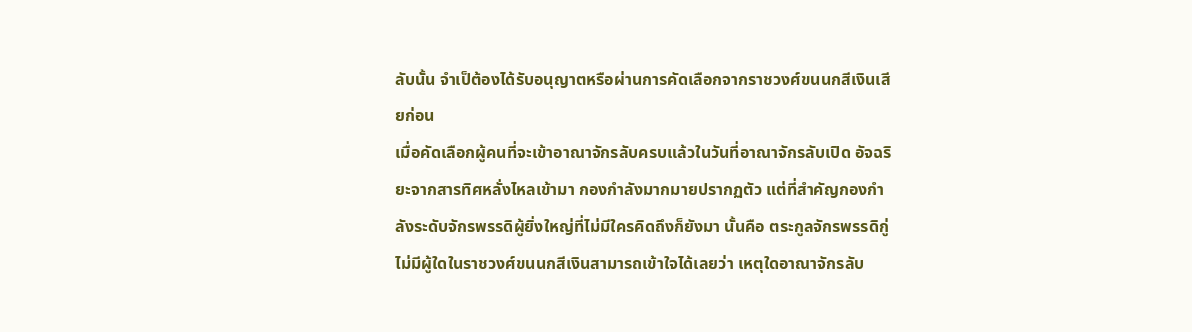ลับนั้น จำเป็ต้องได้รับอนุญาตหรือผ่านการคัดเลือกจากราชวงศ์ขนนกสีเงินเสียก่อน
เมื่อคัดเลือกผู้คนที่จะเข้าอาณาจักรลับครบแล้วในวันที่อาณาจักรลับเปิด อัจฉริยะจากสารทิศหลั่งไหลเข้ามา กองกำลังมากมายปรากฏตัว แต่ที่สำคัญกองกำลังระดับจักรพรรดิผู้ยิ่งใหญ่ที่ไม่มีใครคิดถึงก็ยังมา นั้นคือ ตระกูลจักรพรรดิกู่
ไม่มีผู้ใดในราชวงศ์ขนนกสีเงินสามารถเข้าใจได้เลยว่า เหตุใดอาณาจักรลับ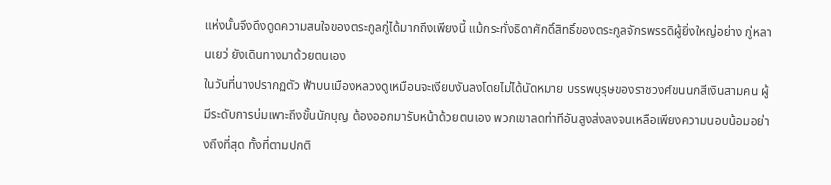แห่งนั้นจึงดึงดูดความสนใจของตระกูลกู่ได้มากถึงเพียงนี้ แม้กระทั่งธิดาศักดิ์สิทธิ์ของตระกูลจักรพรรดิผู้ยิ่งใหญ่อย่าง กู่หลานเยว่ ยังเดินทางมาด้วยตนเอง
ในวันที่นางปรากฏตัว ฟ้าบนเมืองหลวงดูเหมือนจะเงียบงันลงโดยไม่ได้นัดหมาย บรรพบุรุษของราชวงศ์ขนนกสีเงินสามคน ผู้มีระดับการบ่มเพาะถึงขั้นนักบุญ ต้องออกมารับหน้าด้วยตนเอง พวกเขาลดท่าทีอันสูงส่งลงจนเหลือเพียงความนอบน้อมอย่างถึงที่สุด ทั้งที่ตามปกติ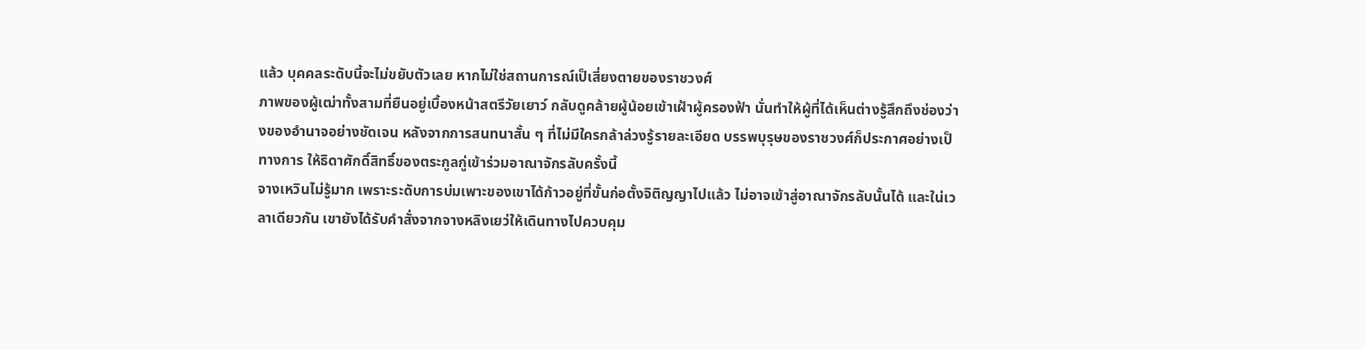แล้ว บุคคลระดับนี้จะไม่ขยับตัวเลย หากไม่ใช่สถานการณ์เป็เสี่ยงตายของราชวงศ์
ภาพของผู้เฒ่าทั้งสามที่ยืนอยู่เบื้องหน้าสตรีวัยเยาว์ กลับดูคล้ายผู้น้อยเข้าเฝ้าผู้ครองฟ้า นั่นทำให้ผู้ที่ได้เห็นต่างรู้สึกถึงช่องว่างของอำนาจอย่างชัดเจน หลังจากการสนทนาสั้น ๆ ที่ไม่มีใครกล้าล่วงรู้รายละเอียด บรรพบุรุษของราชวงศ์ก็ประกาศอย่างเป็ทางการ ให้ธิดาศักดิ์สิทธิ์ของตระกูลกู่เข้าร่วมอาณาจักรลับครั้งนี้
จางเหวินไม่รู้มาก เพราะระดับการบ่มเพาะของเขาได้ก้าวอยู่ที่ขั้นก่อตั้งจิติญญาไปแล้ว ไม่อาจเข้าสู่อาณาจักรลับนั้นได้ และใน่เวลาเดียวกัน เขายังได้รับคำสั่งจากจางหลิงเยว่ให้เดินทางไปควบคุม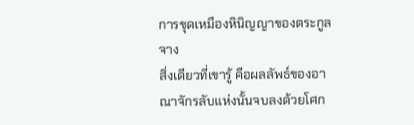การขุดเหมืองหินิญญาของตระกูลจาง
สิ่งเดียวที่เขารู้ คือผลลัพธ์ของอาณาจักรลับแห่งนั้นจบลงด้วยโศก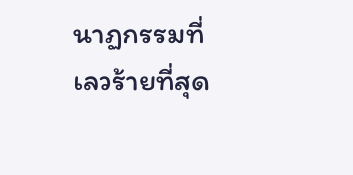นาฏกรรมที่เลวร้ายที่สุด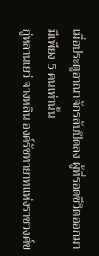เมื่อประตูอาณาจักรลับปิดลง ผู้ที่รอดชีวิตออกมามีเพียง 5 คนเท่านั้น
กู่หลานเยว่ จางหลิน องค์รัชทายาทแห่งราชวงศ์ข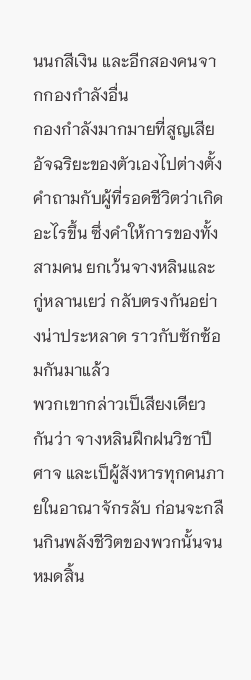นนกสีเงิน และอีกสองคนจากกองกำลังอื่น
กองกำลังมากมายที่สูญเสียอัจฉริยะของตัวเองไปต่างตั้งคำถามกับผู้ที่รอดชีวิตว่าเกิดอะไรขึ้น ซึ่งคำให้การของทั้งสามคน ยกเว้นจางหลินและกู่หลานเยว่ กลับตรงกันอย่างน่าประหลาด ราวกับซักซ้อมกันมาแล้ว
พวกเขากล่าวเป็เสียงเดียวกันว่า จางหลินฝึกฝนวิชาปีศาจ และเป็ผู้สังหารทุกคนภายในอาณาจักรลับ ก่อนจะกลืนกินพลังชีวิตของพวกนั้นจนหมดสิ้น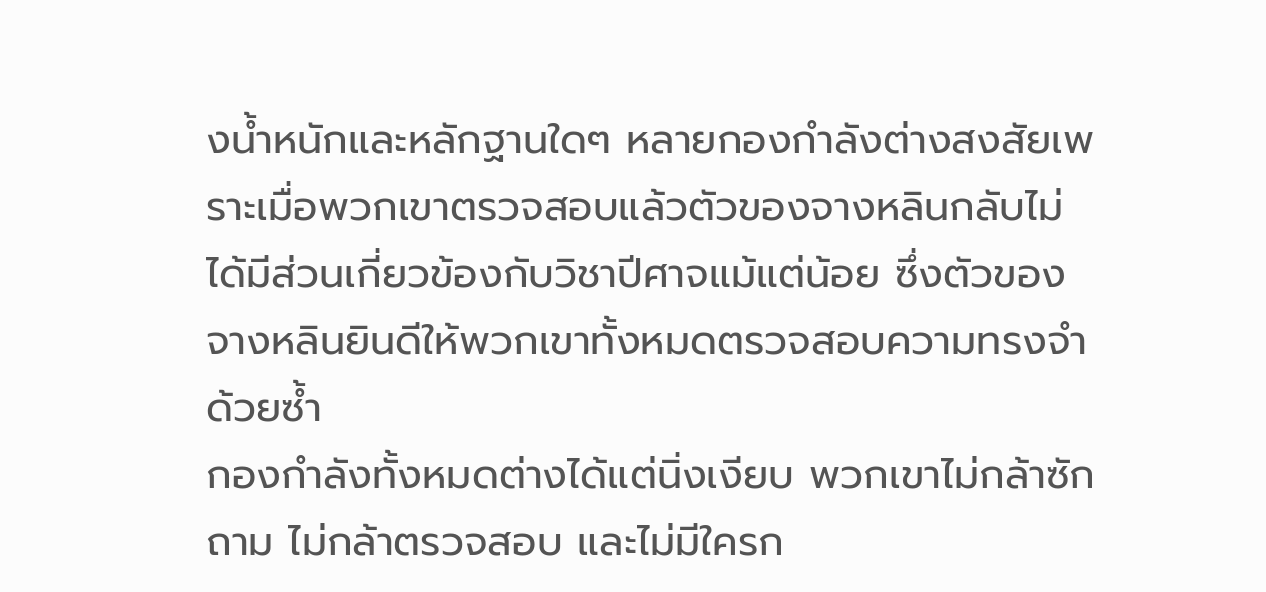งน้ำหนักและหลักฐานใดๆ หลายกองกำลังต่างสงสัยเพราะเมื่อพวกเขาตรวจสอบแล้วตัวของจางหลินกลับไม่ได้มีส่วนเกี่ยวข้องกับวิชาปีศาจแม้แต่น้อย ซึ่งตัวของจางหลินยินดีให้พวกเขาทั้งหมดตรวจสอบความทรงจำด้วยซ้ำ
กองกำลังทั้งหมดต่างได้แต่นิ่งเงียบ พวกเขาไม่กล้าซักถาม ไม่กล้าตรวจสอบ และไม่มีใครก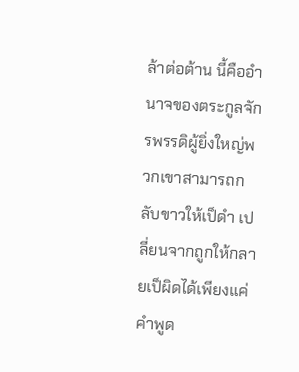ล้าต่อต้าน นี้คืออำนาจของตระกูลจักรพรรดิผู้ยิ่งใหญ่พวกเขาสามารถกลับขาวให้เป็ดำ เปลี่ยนจากถูกให้กลายเป็ผิดได้เพียงแค่คำพูด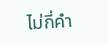ไม่กี่คำ